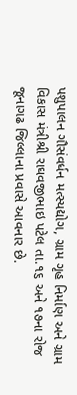પશુપાલન ગૌસંવર્ધન મત્સ્યદ્યોગ, ગ્રામ ગૃહ નિર્માણ અને ગ્રામ વિકાસ મંત્રીશ્રી રાઘવજીભાઇ પટેલ તા.૧૬ અને ૧૭ના રોજ જૂનાગઢ જિલ્લાના પ્રવાસે આવનાર છે.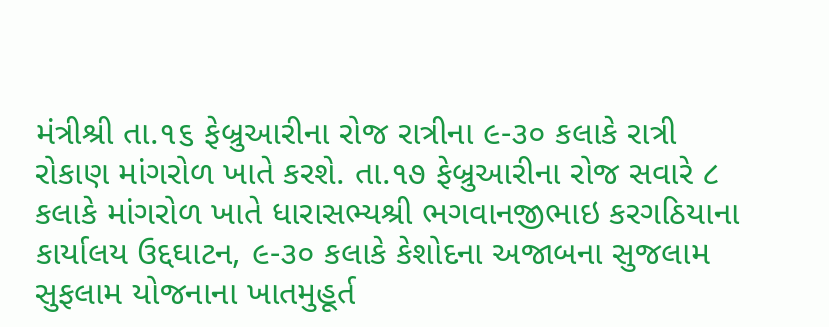મંત્રીશ્રી તા.૧૬ ફેબ્રુઆરીના રોજ રાત્રીના ૯-૩૦ કલાકે રાત્રી રોકાણ માંગરોળ ખાતે કરશે. તા.૧૭ ફેબ્રુઆરીના રોજ સવારે ૮ કલાકે માંગરોળ ખાતે ધારાસભ્યશ્રી ભગવાનજીભાઇ કરગઠિયાના કાર્યાલય ઉદ્દઘાટન, ૯-૩૦ કલાકે કેશોદના અજાબના સુજલામ સુફલામ યોજનાના ખાતમુહૂર્ત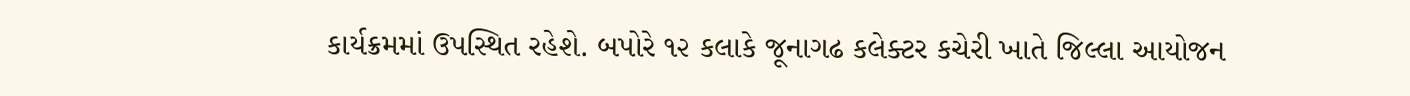કાર્યક્રમમાં ઉપસ્થિત રહેશે. બપોરે ૧૨ કલાકે જૂનાગઢ કલેક્ટર કચેરી ખાતે જિલ્લા આયોજન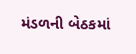મંડળની બેઠકમાં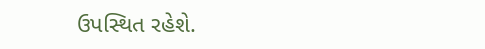ઉપસ્થિત રહેશે.